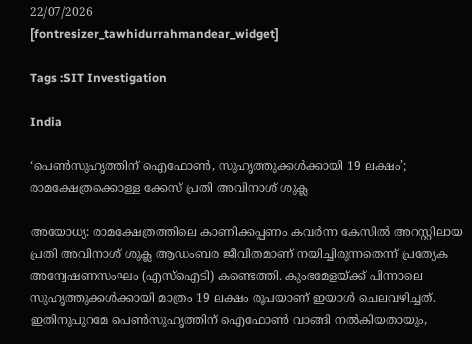22/07/2026
[fontresizer_tawhidurrahmandear_widget]

Tags :SIT Investigation

India

‘പെൺസുഹൃത്തിന് ഐഫോൺ, സുഹൃത്തുക്കൾക്കായി 19 ലക്ഷം’; രാമക്ഷേത്രക്കൊള്ള ക്കേസ് പ്രതി അവിനാശ് ശുക്ല

അയോധ്യ: രാമക്ഷേത്രത്തിലെ കാണിക്കപ്പണം കവർന്ന കേസിൽ അറസ്റ്റിലായ പ്രതി അവിനാശ് ശുക്ല ആഡംബര ജീവിതമാണ് നയിച്ചിരുന്നതെന്ന് പ്രത്യേക അന്വേഷണസംഘം (എസ്ഐടി) കണ്ടെത്തി. കുംഭമേളയ്ക്ക് പിന്നാലെ സുഹൃത്തുക്കൾക്കായി മാത്രം 19 ലക്ഷം രൂപയാണ് ഇയാൾ ചെലവഴിച്ചത്. ഇതിനുപുറമേ പെൺസുഹൃത്തിന് ഐഫോൺ വാങ്ങി നൽകിയതായും,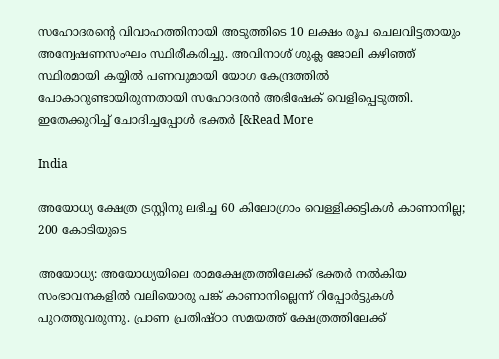സഹോദരന്റെ വിവാഹത്തിനായി അടുത്തിടെ 10 ലക്ഷം രൂപ ചെലവിട്ടതായും അന്വേഷണസംഘം സ്ഥിരീകരിച്ചു. അവിനാശ് ശുക്ല ജോലി കഴിഞ്ഞ് സ്ഥിരമായി കയ്യിൽ പണവുമായി യോഗ കേന്ദ്രത്തിൽ പോകാറുണ്ടായിരുന്നതായി സഹോദരൻ അഭിഷേക് വെളിപ്പെടുത്തി. ഇതേക്കുറിച്ച് ചോദിച്ചപ്പോൾ ഭക്തർ [&Read More

India

അയോധ്യ ക്ഷേത്ര ട്രസ്റ്റിനു ലഭിച്ച 60 കിലോഗ്രാം വെള്ളിക്കട്ടികൾ കാണാനില്ല; 200 കോടിയുടെ

അയോധ്യ: അയോധ്യയിലെ രാമക്ഷേത്രത്തിലേക്ക് ഭക്തർ നൽകിയ സംഭാവനകളിൽ വലിയൊരു പങ്ക് കാണാനില്ലെന്ന് റിപ്പോർട്ടുകൾ പുറത്തുവരുന്നു. പ്രാണ പ്രതിഷ്ഠാ സമയത്ത് ക്ഷേത്രത്തിലേക്ക്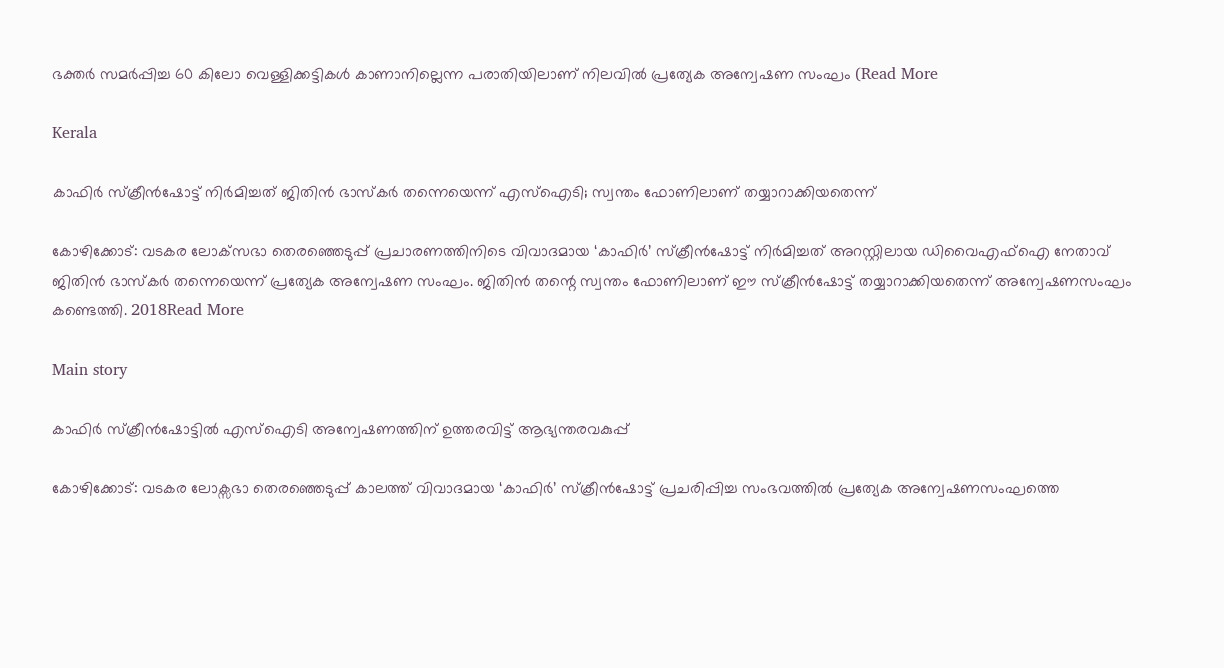ഭക്തർ സമർപ്പിച്ച 60 കിലോ വെള്ളിക്കട്ടികൾ കാണാനില്ലെന്ന പരാതിയിലാണ് നിലവിൽ പ്രത്യേക അന്വേഷണ സംഘം (Read More

Kerala

കാഫിർ സ്ക്രീൻഷോട്ട് നിർമിച്ചത് ജിതിൻ ഭാസ്കർ തന്നെയെന്ന് എസ്ഐടി; സ്വന്തം ഫോണിലാണ് തയ്യാറാക്കിയതെന്ന്

കോഴിക്കോട്: വടകര ലോക്‌സഭാ തെരഞ്ഞെടുപ്പ് പ്രചാരണത്തിനിടെ വിവാദമായ ‘കാഫിർ’ സ്ക്രീൻഷോട്ട് നിർമിച്ചത് അറസ്റ്റിലായ ഡിവൈഎഫ്ഐ നേതാവ് ജിതിൻ ഭാസ്കർ തന്നെയെന്ന് പ്രത്യേക അന്വേഷണ സംഘം. ജിതിൻ തന്റെ സ്വന്തം ഫോണിലാണ് ഈ സ്ക്രീൻഷോട്ട് തയ്യാറാക്കിയതെന്ന് അന്വേഷണസംഘം കണ്ടെത്തി. 2018Read More

Main story

കാഫിർ സ്ക്രീൻഷോട്ടിൽ എസ്ഐടി അന്വേഷണത്തിന് ഉത്തരവിട്ട് ആഭ്യന്തരവകുപ്പ്

കോഴിക്കോട്: വടകര ലോക്സഭാ തെരഞ്ഞെടുപ്പ് കാലത്ത് വിവാദമായ ‘കാഫിർ’ സ്ക്രീൻഷോട്ട് പ്രചരിപ്പിച്ച സംഭവത്തിൽ പ്രത്യേക അന്വേഷണസംഘത്തെ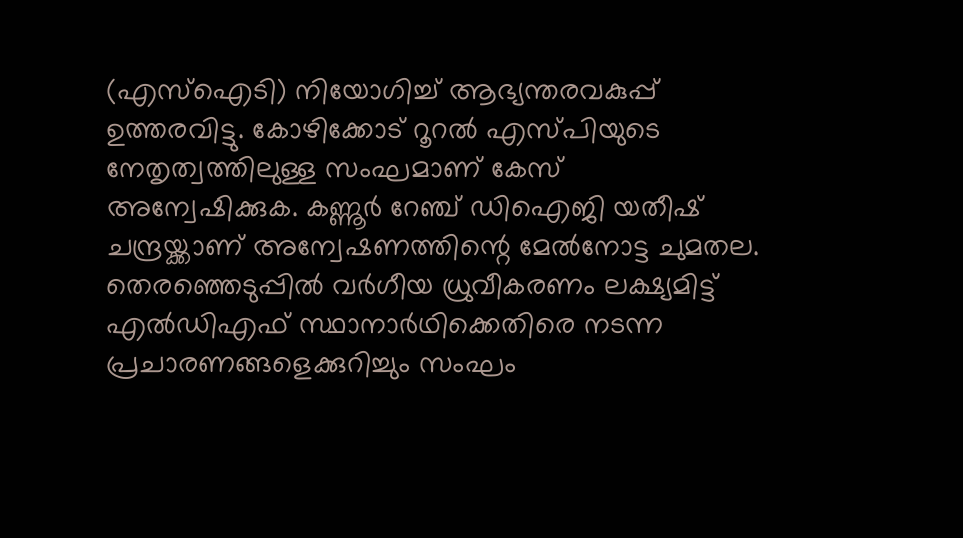(എസ്ഐടി) നിയോഗിച്ച് ആഭ്യന്തരവകുപ്പ് ഉത്തരവിട്ടു. കോഴിക്കോട് റൂറൽ എസ്‌പിയുടെ നേതൃത്വത്തിലുള്ള സംഘമാണ് കേസ് അന്വേഷിക്കുക. കണ്ണൂർ റേഞ്ച് ഡിഐജി യതീഷ് ചന്ദ്രയ്ക്കാണ് അന്വേഷണത്തിന്റെ മേൽനോട്ട ചുമതല. തെരഞ്ഞെടുപ്പിൽ വർഗീയ ധ്രുവീകരണം ലക്ഷ്യമിട്ട് എൽഡിഎഫ് സ്ഥാനാർഥിക്കെതിരെ നടന്ന പ്രചാരണങ്ങളെക്കുറിച്ചും സംഘം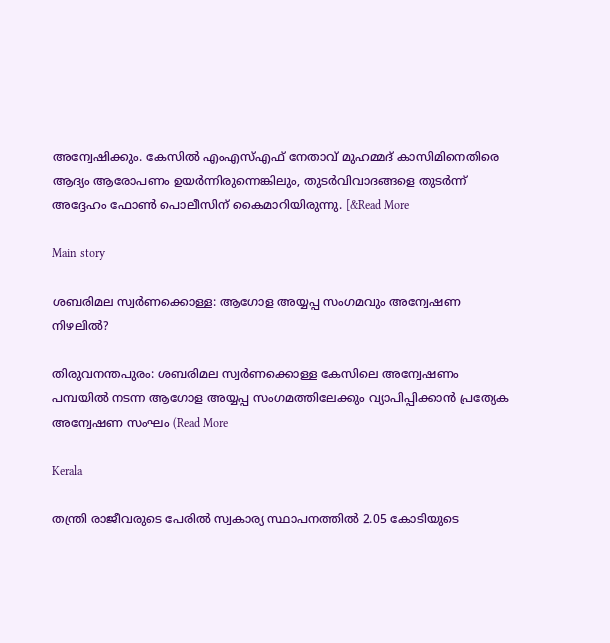അന്വേഷിക്കും. കേസിൽ എംഎസ്എഫ് നേതാവ് മുഹമ്മദ് കാസിമിനെതിരെ ആദ്യം ആരോപണം ഉയർന്നിരുന്നെങ്കിലും, തുടർവിവാദങ്ങളെ തുടർന്ന് അദ്ദേഹം ഫോൺ പൊലീസിന് കൈമാറിയിരുന്നു. [&Read More

Main story

ശബരിമല സ്വർണക്കൊള്ള: ആഗോള അയ്യപ്പ സംഗമവും അന്വേഷണ നിഴലിൽ?

തിരുവനന്തപുരം: ശബരിമല സ്വർണക്കൊള്ള കേസിലെ അന്വേഷണം പമ്പയിൽ നടന്ന ആഗോള അയ്യപ്പ സംഗമത്തിലേക്കും വ്യാപിപ്പിക്കാൻ പ്രത്യേക അന്വേഷണ സംഘം (Read More

Kerala

തന്ത്രി രാജീവരുടെ പേരിൽ സ്വകാര്യ സ്ഥാപനത്തിൽ 2.05 കോടിയുടെ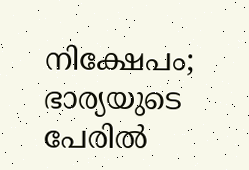നിക്ഷേപം; ഭാര്യയുടെ പേരിൽ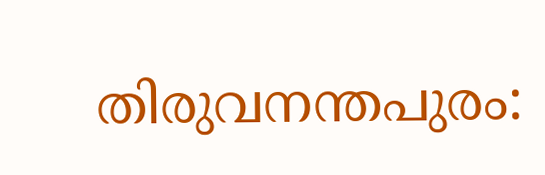തിരുവനന്തപുരം: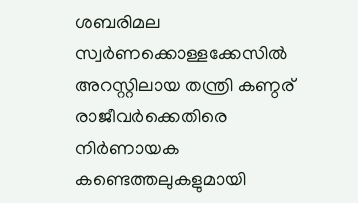ശബരിമല സ്വർണക്കൊള്ളക്കേസിൽ അറസ്റ്റിലായ തന്ത്രി കണ്ഠര് രാജീവർക്കെതിരെ നിർണായക കണ്ടെത്തലുകളുമായി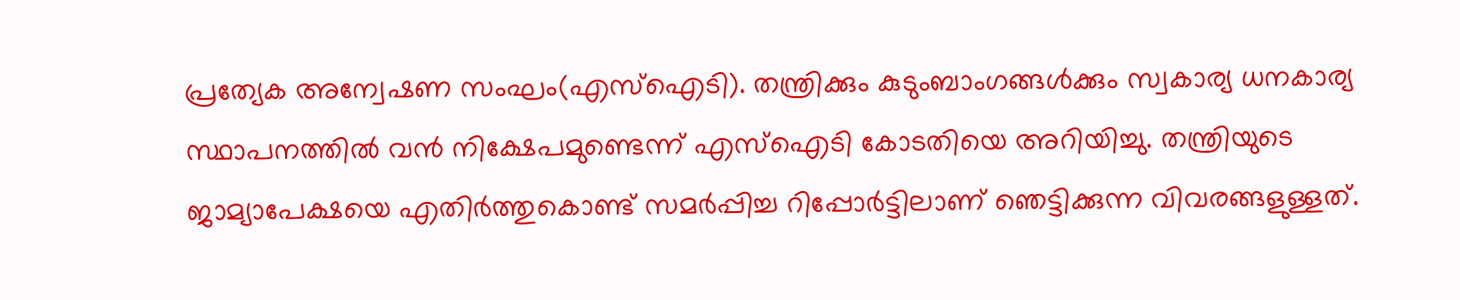പ്രത്യേക അന്വേഷണ സംഘം(എസ്‌ഐടി). തന്ത്രിക്കും കുടുംബാംഗങ്ങൾക്കും സ്വകാര്യ ധനകാര്യ സ്ഥാപനത്തിൽ വൻ നിക്ഷേപമുണ്ടെന്ന് എസ്‌ഐടി കോടതിയെ അറിയിച്ചു. തന്ത്രിയുടെ ജാമ്യാപേക്ഷയെ എതിർത്തുകൊണ്ട് സമർപ്പിച്ച റിപ്പോർട്ടിലാണ് ഞെട്ടിക്കുന്ന വിവരങ്ങളുള്ളത്.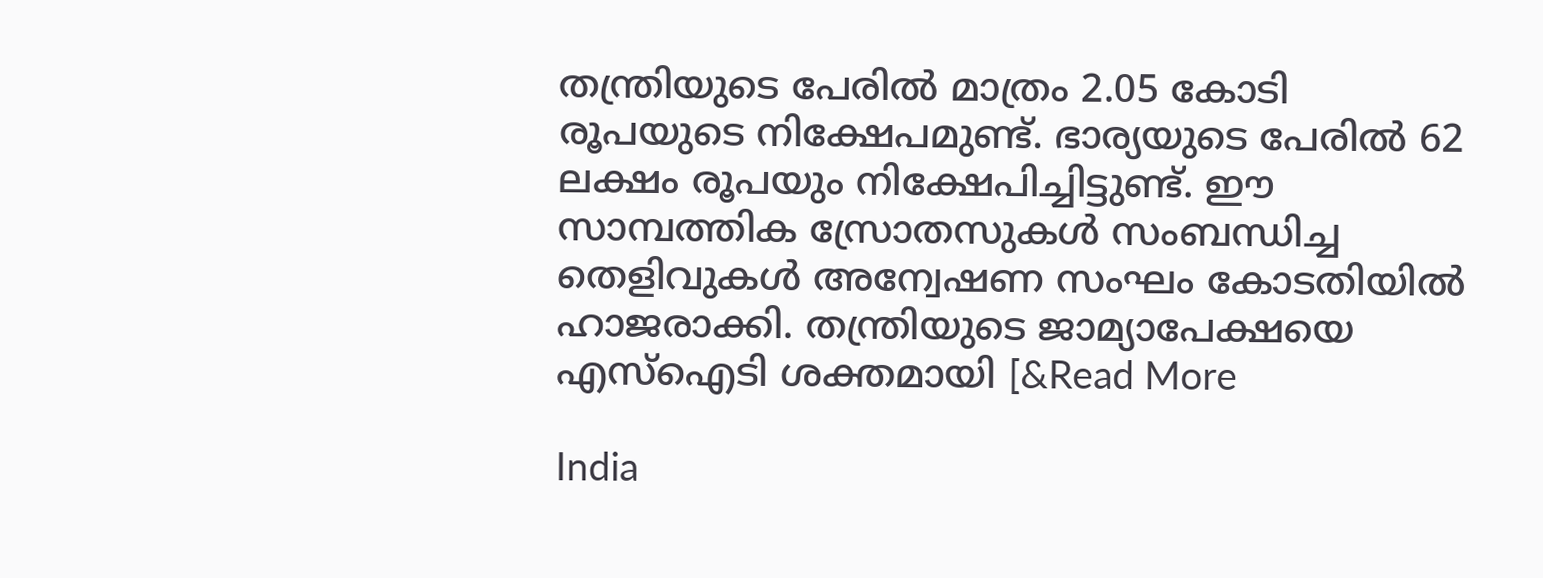തന്ത്രിയുടെ പേരിൽ മാത്രം 2.05 കോടി രൂപയുടെ നിക്ഷേപമുണ്ട്. ഭാര്യയുടെ പേരിൽ 62 ലക്ഷം രൂപയും നിക്ഷേപിച്ചിട്ടുണ്ട്. ഈ സാമ്പത്തിക സ്രോതസുകൾ സംബന്ധിച്ച തെളിവുകൾ അന്വേഷണ സംഘം കോടതിയിൽ ഹാജരാക്കി. തന്ത്രിയുടെ ജാമ്യാപേക്ഷയെ എസ്‌ഐടി ശക്തമായി [&Read More

India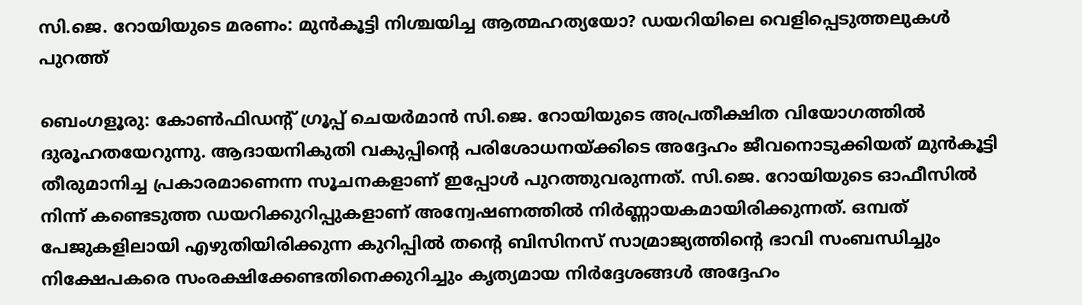സി.ജെ. റോയിയുടെ മരണം: മുൻകൂട്ടി നിശ്ചയിച്ച ആത്മഹത്യയോ? ഡയറിയിലെ വെളിപ്പെടുത്തലുകൾ പുറത്ത്

ബെംഗളൂരു: കോൺഫിഡന്റ് ഗ്രൂപ്പ് ചെയർമാൻ സി.ജെ. റോയിയുടെ അപ്രതീക്ഷിത വിയോഗത്തിൽ ദുരൂഹതയേറുന്നു. ആദായനികുതി വകുപ്പിന്റെ പരിശോധനയ്ക്കിടെ അദ്ദേഹം ജീവനൊടുക്കിയത് മുൻകൂട്ടി തീരുമാനിച്ച പ്രകാരമാണെന്ന സൂചനകളാണ് ഇപ്പോൾ പുറത്തുവരുന്നത്. സി.ജെ. റോയിയുടെ ഓഫീസിൽ നിന്ന് കണ്ടെടുത്ത ഡയറിക്കുറിപ്പുകളാണ് അന്വേഷണത്തിൽ നിർണ്ണായകമായിരിക്കുന്നത്. ഒമ്പത് പേജുകളിലായി എഴുതിയിരിക്കുന്ന കുറിപ്പിൽ തന്റെ ബിസിനസ് സാമ്രാജ്യത്തിന്റെ ഭാവി സംബന്ധിച്ചും നിക്ഷേപകരെ സംരക്ഷിക്കേണ്ടതിനെക്കുറിച്ചും കൃത്യമായ നിർദ്ദേശങ്ങൾ അദ്ദേഹം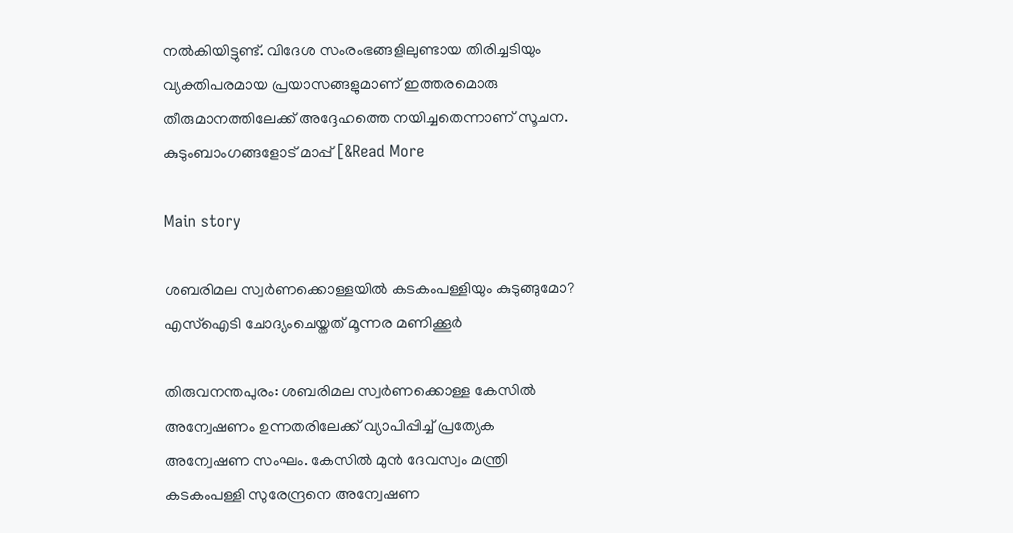നൽകിയിട്ടുണ്ട്. വിദേശ സംരംഭങ്ങളിലുണ്ടായ തിരിച്ചടിയും വ്യക്തിപരമായ പ്രയാസങ്ങളുമാണ് ഇത്തരമൊരു തീരുമാനത്തിലേക്ക് അദ്ദേഹത്തെ നയിച്ചതെന്നാണ് സൂചന. കുടുംബാംഗങ്ങളോട് മാപ്പ് [&Read More

Main story

ശബരിമല സ്വര്‍ണക്കൊള്ളയില്‍ കടകംപള്ളിയും കുടുങ്ങുമോ? എസ്‌ഐടി ചോദ്യംചെയ്തത് മൂന്നര മണിക്കൂര്‍

തിരുവനന്തപുരം: ശബരിമല സ്വര്‍ണക്കൊള്ള കേസില്‍ അന്വേഷണം ഉന്നതരിലേക്ക് വ്യാപിപ്പിച്ച് പ്രത്യേക അന്വേഷണ സംഘം. കേസില്‍ മുന്‍ ദേവസ്വം മന്ത്രി കടകംപള്ളി സുരേന്ദ്രനെ അന്വേഷണ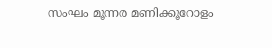സംഘം മൂന്നര മണിക്കൂറോളം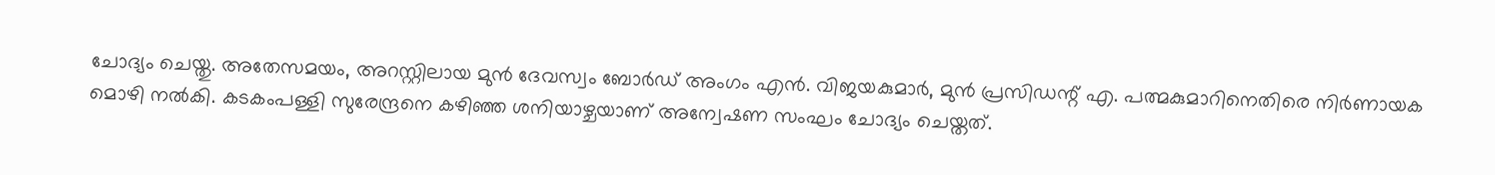ചോദ്യം ചെയ്തു. അതേസമയം, അറസ്റ്റിലായ മുന്‍ ദേവസ്വം ബോര്‍ഡ് അംഗം എന്‍. വിജയകുമാര്‍, മുന്‍ പ്രസിഡന്റ് എ. പത്മകുമാറിനെതിരെ നിര്‍ണായക മൊഴി നല്‍കി. കടകംപള്ളി സുരേന്ദ്രനെ കഴിഞ്ഞ ശനിയാഴ്ചയാണ് അന്വേഷണ സംഘം ചോദ്യം ചെയ്തത്.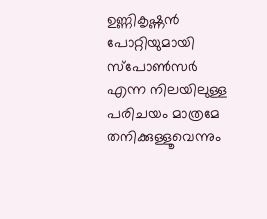ഉണ്ണികൃഷ്ണന്‍ പോറ്റിയുമായി സ്‌പോണ്‍സര്‍ എന്ന നിലയിലുള്ള പരിചയം മാത്രമേ തനിക്കുള്ളൂവെന്നും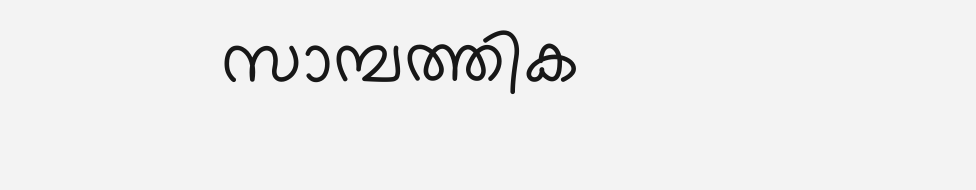സാമ്പത്തിക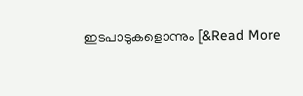ഇടപാടുകളൊന്നും [&Read More